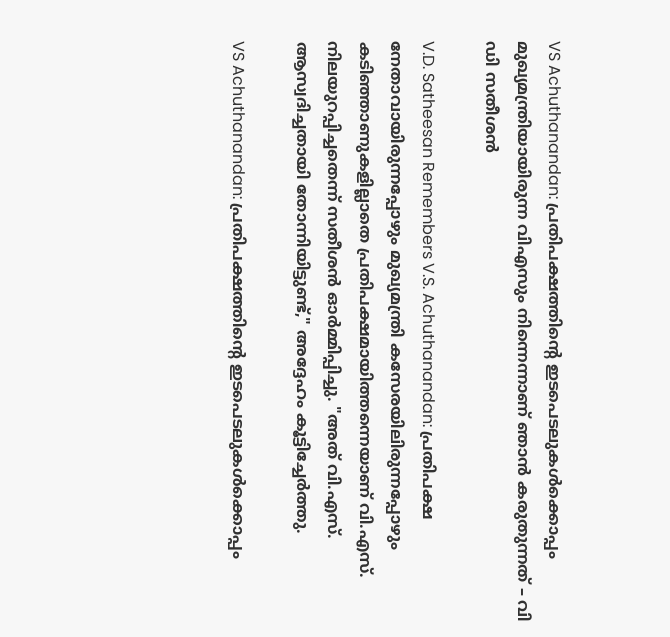VS Achuthanandan: പ്രതിപക്ഷത്തിന്റെ ഇടപെടലുകൾക്കൊപ്പം മുഖ്യമന്ത്രിയായിരുന്ന വിഎസും നിന്നെന്നാണ് ഞാൻ കരുതുന്നത് – വി ഡി സതീശൻ

V.D. Satheesan Remembers V.S. Achuthanandan: പ്രതിപക്ഷ നേതാവായിരുന്നപ്പോഴും മുഖ്യമന്ത്രി കസേരയിലിരുന്നപ്പോഴും കടിഞ്ഞാണുകളില്ലാതെ പ്രതിപക്ഷമായിത്തന്നെയാണ് വി.എസ്. നിലയുറപ്പിച്ചതെന്ന് സതീശൻ ഓർമ്മിപ്പിച്ചു. "അത് വി.എസ്. ആസ്വദിച്ചതായി തോന്നിയിട്ടുണ്ട്," അദ്ദേഹം കൂട്ടിച്ചേർത്തു.

VS Achuthanandan: പ്രതിപക്ഷത്തിന്റെ ഇടപെടലുകൾക്കൊപ്പം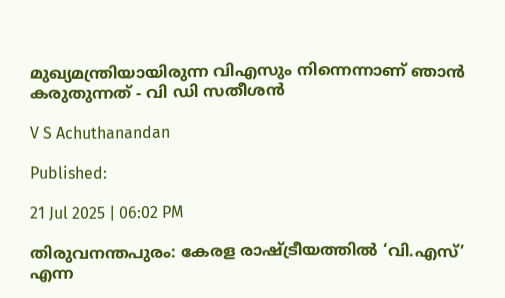മുഖ്യമന്ത്രിയായിരുന്ന വിഎസും നിന്നെന്നാണ് ഞാൻ കരുതുന്നത് - വി ഡി സതീശൻ

V S Achuthanandan

Published:

21 Jul 2025 | 06:02 PM

തിരുവനന്തപുരം: കേരള രാഷ്ട്രീയത്തിൽ ‘വി.എസ്’ എന്ന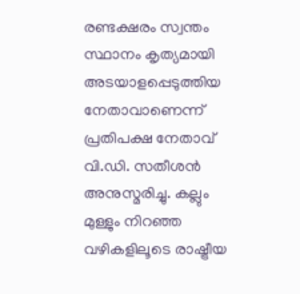രണ്ടക്ഷരം സ്വന്തം സ്ഥാനം കൃത്യമായി അടയാളപ്പെടുത്തിയ നേതാവാണെന്ന് പ്രതിപക്ഷ നേതാവ് വി.ഡി. സതീശൻ അനുസ്മരിച്ചു. കല്ലും മുള്ളും നിറഞ്ഞ വഴികളിലൂടെ രാഷ്ട്രീയ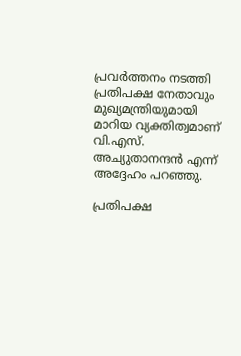പ്രവർത്തനം നടത്തി പ്രതിപക്ഷ നേതാവും മുഖ്യമന്ത്രിയുമായി മാറിയ വ്യക്തിത്വമാണ് വി.എസ്. അച്യുതാനന്ദൻ എന്ന് അദ്ദേഹം പറഞ്ഞു.

പ്രതിപക്ഷ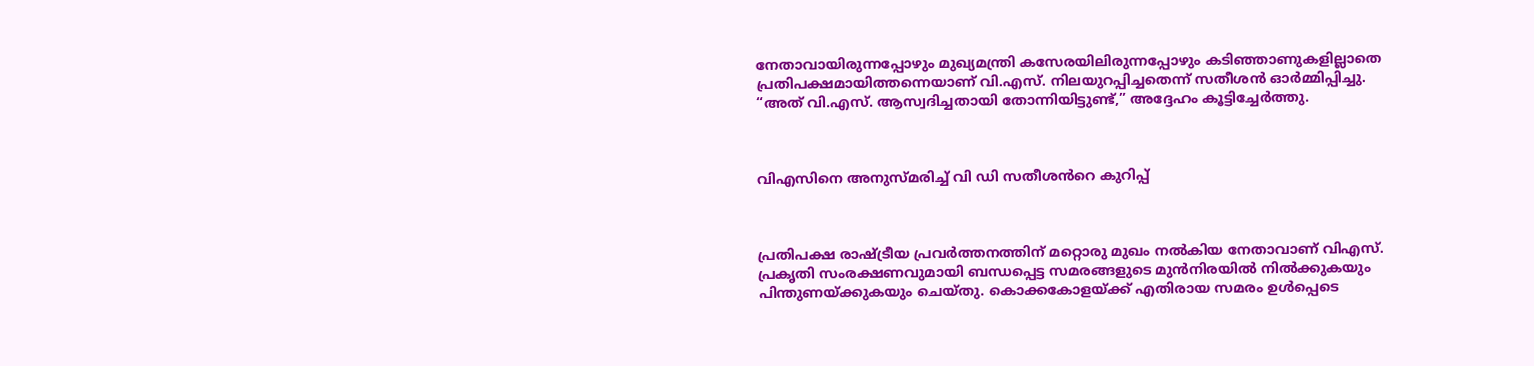നേതാവായിരുന്നപ്പോഴും മുഖ്യമന്ത്രി കസേരയിലിരുന്നപ്പോഴും കടിഞ്ഞാണുകളില്ലാതെ പ്രതിപക്ഷമായിത്തന്നെയാണ് വി.എസ്. നിലയുറപ്പിച്ചതെന്ന് സതീശൻ ഓർമ്മിപ്പിച്ചു. “അത് വി.എസ്. ആസ്വദിച്ചതായി തോന്നിയിട്ടുണ്ട്,” അദ്ദേഹം കൂട്ടിച്ചേർത്തു.



വിഎസിനെ അനുസ്മരിച്ച് വി ഡി സതീശൻറെ കുറിപ്പ്



പ്രതിപക്ഷ രാഷ്ട്രീയ പ്രവർത്തനത്തിന് മറ്റൊരു മുഖം നൽകിയ നേതാവാണ് വിഎസ്. പ്രകൃതി സംരക്ഷണവുമായി ബന്ധപ്പെട്ട സമരങ്ങളുടെ മുൻനിരയിൽ നിൽക്കുകയും പിന്തുണയ്ക്കുകയും ചെയ്തു. കൊക്കകോളയ്ക്ക് എതിരായ സമരം ഉൾപ്പെടെ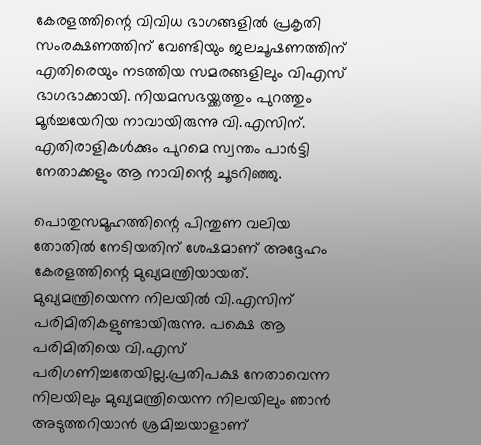കേരളത്തിന്റെ വിവിധ ഭാഗങ്ങളിൽ പ്രകൃതി സംരക്ഷണത്തിന് വേണ്ടിയും ജലചൂഷണത്തിന് എതിരെയും നടത്തിയ സമരങ്ങളിലും വിഎസ് ഭാഗഭാക്കായി. നിയമസഭയ്ക്കത്തും പുറത്തും മൂർച്ചയേറിയ നാവായിരുന്നു വി.എസിന്. എതിരാളികൾക്കും പുറമെ സ്വന്തം പാർട്ടി നേതാക്കളും ആ നാവിന്റെ ചൂടറിഞ്ഞു.

പൊതുസമൂഹത്തിന്റെ പിന്തുണ വലിയ തോതിൽ നേടിയതിന് ശേഷമാണ് അദ്ദേഹം കേരളത്തിന്റെ മുഖ്യമന്ത്രിയായത്. മുഖ്യമന്ത്രിയെന്ന നിലയിൽ വി.എസിന് പരിമിതികളുണ്ടായിരുന്നു. പക്ഷെ ആ പരിമിതിയെ വി.എസ് പരിഗണിച്ചതേയില്ല.പ്രതിപക്ഷ നേതാവെന്ന നിലയിലും മുഖ്യമന്ത്രിയെന്ന നിലയിലും ഞാൻ അടുത്തറിയാൻ ശ്രമിച്ചയാളാണ്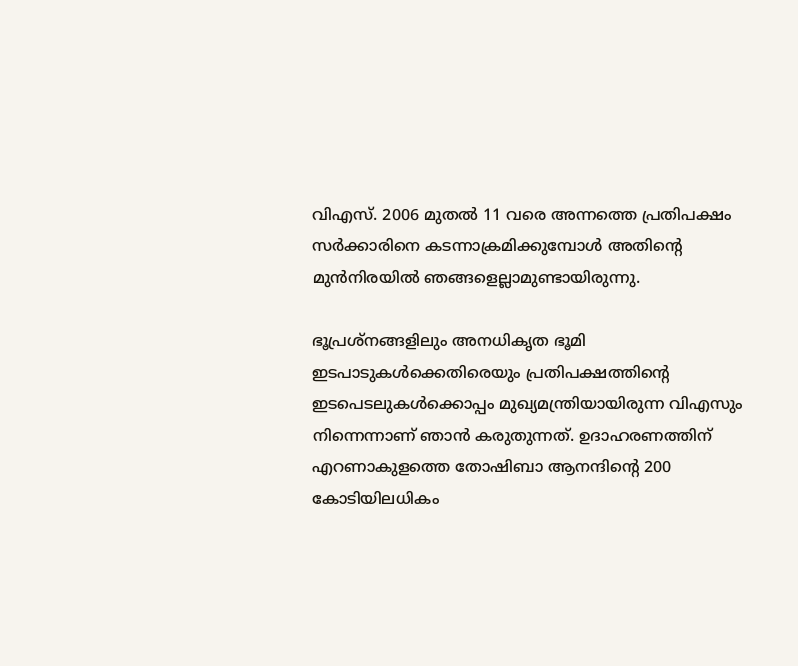വിഎസ്. 2006 മുതൽ 11 വരെ അന്നത്തെ പ്രതിപക്ഷം സർക്കാരിനെ കടന്നാക്രമിക്കുമ്പോൾ അതിന്റെ മുൻനിരയിൽ ഞങ്ങളെല്ലാമുണ്ടായിരുന്നു.

ഭൂപ്രശ്നങ്ങളിലും അനധികൃത ഭൂമി ഇടപാടുകൾക്കെതിരെയും പ്രതിപക്ഷത്തിന്റെ ഇടപെടലുകൾക്കൊപ്പം മുഖ്യമന്ത്രിയായിരുന്ന വിഎസും നിന്നെന്നാണ് ഞാൻ കരുതുന്നത്. ഉദാഹരണത്തിന് എറണാകുളത്തെ തോഷിബാ ആനന്ദിന്റെ 200 കോടിയിലധികം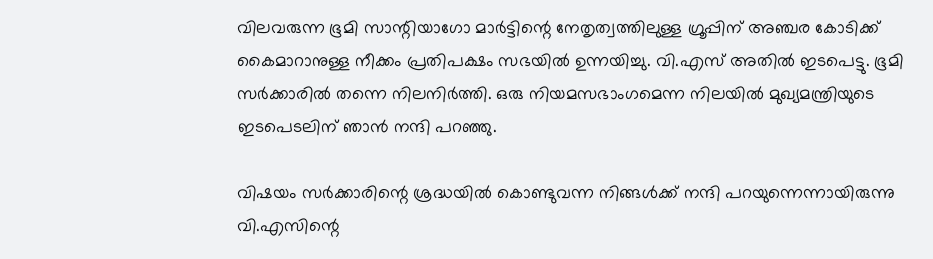വിലവരുന്ന ഭൂമി സാന്റിയാഗോ മാർട്ടിന്റെ നേതൃത്വത്തിലുള്ള ഗ്രൂപ്പിന് അഞ്ചര കോടിക്ക് കൈമാറാനുള്ള നീക്കം പ്രതിപക്ഷം സഭയിൽ ഉന്നയിച്ചു. വി.എസ് അതിൽ ഇടപെട്ടു. ഭൂമി സർക്കാരിൽ തന്നെ നിലനിർത്തി. ഒരു നിയമസഭാംഗമെന്ന നിലയിൽ മുഖ്യമന്ത്രിയുടെ ഇടപെടലിന് ഞാൻ നന്ദി പറഞ്ഞു.

വിഷയം സർക്കാരിന്റെ ശ്രദ്ധയിൽ കൊണ്ടുവന്ന നിങ്ങൾക്ക് നന്ദി പറയുന്നെന്നായിരുന്നു വി.എസിന്റെ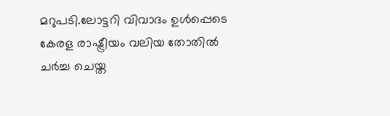മറുപടി.ലോട്ടറി വിവാദം ഉൾപ്പെടെ കേരള രാഷ്ട്രീയം വലിയ തോതിൽ ചർച്ച ചെയ്ത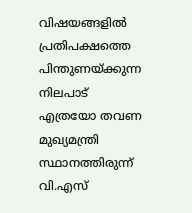വിഷയങ്ങളിൽ പ്രതിപക്ഷത്തെ പിന്തുണയ്ക്കുന്ന നിലപാട് എത്രയോ തവണ മുഖ്യമന്ത്രി സ്ഥാനത്തിരുന്ന് വി.എസ്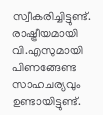സ്വീകരിച്ചിട്ടുണ്ട്. രാഷ്ട്രീയമായി വി.എസുമായി പിണങ്ങേണ്ട സാഹചര്യവും ഉണ്ടായിട്ടുണ്ട്.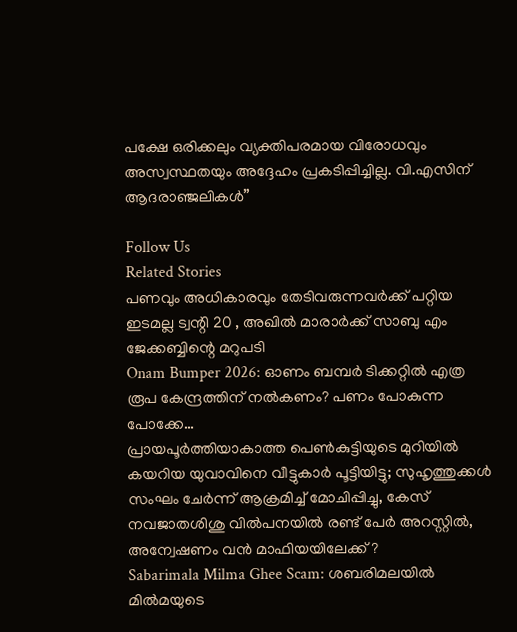പക്ഷേ ഒരിക്കലും വ്യക്തിപരമായ വിരോധവും അസ്വസ്ഥതയും അദ്ദേഹം പ്രകടിപ്പിച്ചില്ല. വി.എസിന് ആദരാഞ്ജലികൾ”

Follow Us
Related Stories
പണവും അധികാരവും തേടിവരുന്നവര്‍ക്ക് പറ്റിയ ഇടമല്ല ട്വന്റി 20 , അഖില്‍ മാരാര്‍ക്ക് സാബു എം ജേക്കബ്ബിന്റെ മറുപടി
Onam Bumper 2026: ഓണം ബമ്പര്‍ ടിക്കറ്റില്‍ എത്ര രൂപ കേന്ദ്രത്തിന് നല്‍കണം? പണം പോകുന്ന പോക്കേ…
പ്രായപൂർത്തിയാകാത്ത പെൺകുട്ടിയുടെ മുറിയിൽ കയറിയ യുവാവിനെ വീട്ടുകാർ പൂട്ടിയിട്ടു; സുഹൃത്തുക്കൾ സംഘം ചേർന്ന് ആക്രമിച്ച് മോചിപ്പിച്ചു, കേസ്
നവജാതശിശു വില്‍പനയില്‍ രണ്ട് പേര്‍ അറസ്റ്റില്‍, അന്വേഷണം വന്‍ മാഫിയയിലേക്ക് ?
Sabarimala Milma Ghee Scam: ശബരിമലയിൽ മിൽമയുടെ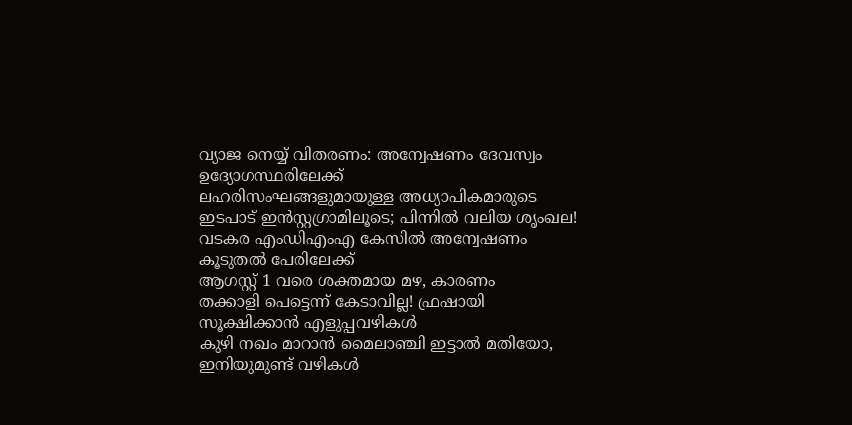വ്യാജ നെയ്യ് വിതരണം: അന്വേഷണം ദേവസ്വം ഉദ്യോഗസ്ഥരിലേക്ക്
ലഹരിസംഘങ്ങളുമായുള്ള അധ്യാപികമാരുടെ ഇടപാട് ഇന്‍സ്റ്റഗ്രാമിലൂടെ; പിന്നില്‍ വലിയ ശൃംഖല! വടകര എംഡിഎംഎ കേസില്‍ അന്വേഷണം കൂടുതല്‍ പേരിലേക്ക്‌
ആഗസ്റ്റ് 1 വരെ ശക്തമായ മഴ, കാരണം
തക്കാളി പെട്ടെന്ന് കേടാവില്ല! ഫ്രഷായി സൂക്ഷിക്കാൻ എളുപ്പവഴികൾ
കുഴി നഖം മാറാൻ മൈലാഞ്ചി ഇട്ടാൽ മതിയോ, ഇനിയുമുണ്ട് വഴികൾ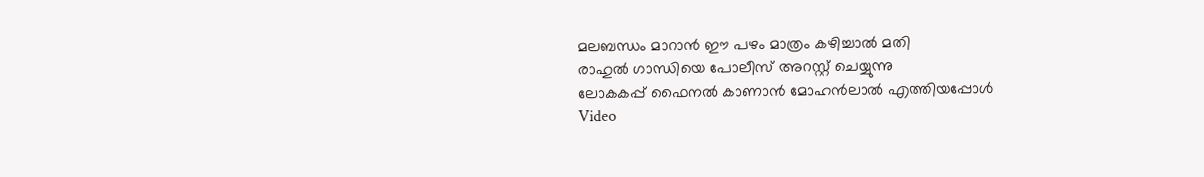മലബന്ധം മാറാൻ ഈ പഴം മാത്രം കഴിച്ചാൽ മതി
രാഹുൽ ഗാന്ധിയെ പോലീസ് അറസ്റ്റ് ചെയ്യുന്നു
ലോകകപ്പ് ഫൈനൽ കാണാൻ മോഹൻലാൽ എത്തിയപ്പോൾ
Video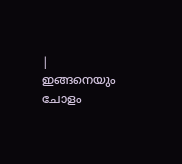| ഇങ്ങനെയും ചോളം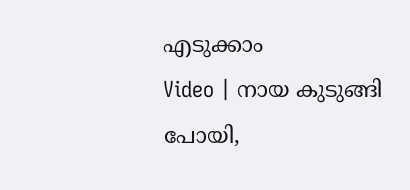എടുക്കാം
Video | നായ കുടുങ്ങി പോയി,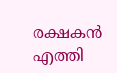രക്ഷകൻ എത്തി